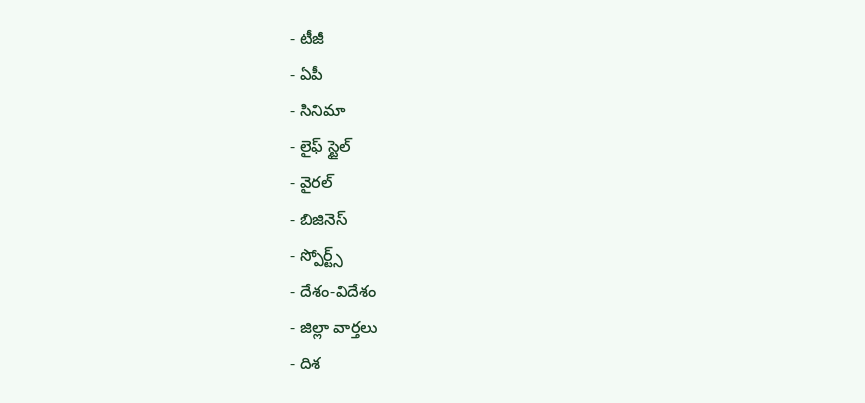- టీజీ
- ఏపీ
- సినిమా
- లైఫ్ స్టైల్
- వైరల్
- బిజినెస్
- స్పోర్ట్స్
- దేశం-విదేశం
- జిల్లా వార్తలు
- దిశ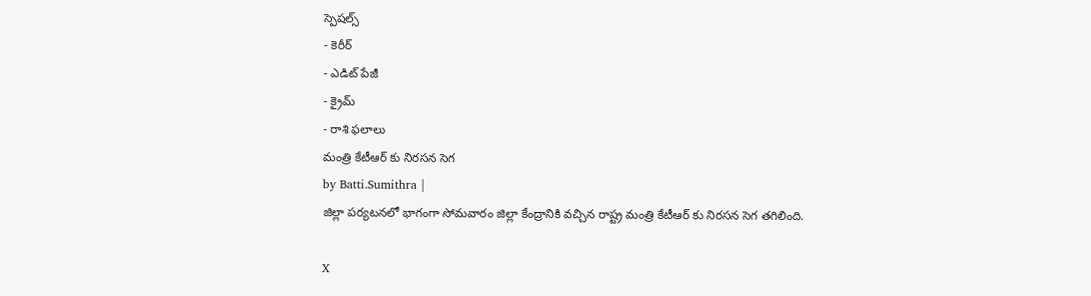స్పెషల్స్
- కెరీర్
- ఎడిట్ పేజీ
- క్రైమ్
- రాశి ఫలాలు
మంత్రి కేటీఆర్ కు నిరసన సెగ
by Batti.Sumithra |
జిల్లా పర్యటనలో భాగంగా సోమవారం జిల్లా కేంద్రానికి వచ్చిన రాష్ట్ర మంత్రి కేటీఆర్ కు నిరసన సెగ తగిలింది.

X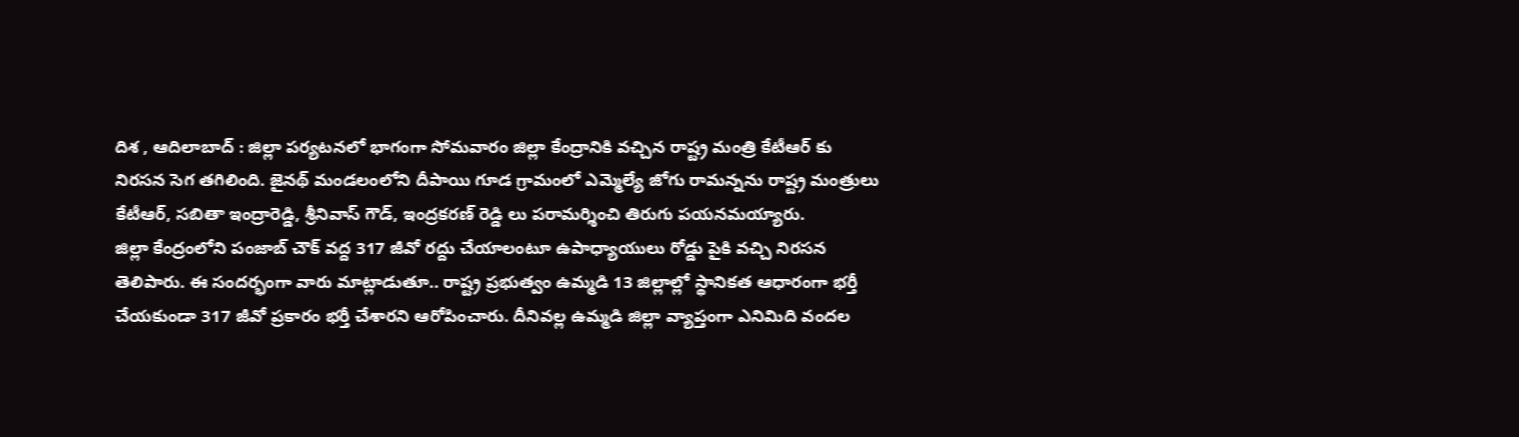దిశ , ఆదిలాబాద్ : జిల్లా పర్యటనలో భాగంగా సోమవారం జిల్లా కేంద్రానికి వచ్చిన రాష్ట్ర మంత్రి కేటీఆర్ కు నిరసన సెగ తగిలింది. జైనథ్ మండలంలోని దీపాయి గూడ గ్రామంలో ఎమ్మెల్యే జోగు రామన్నను రాష్ట్ర మంత్రులు కేటీఆర్, సబితా ఇంద్రారెడ్డి, శ్రీనివాస్ గౌడ్, ఇంద్రకరణ్ రెడ్డి లు పరామర్శించి తిరుగు పయనమయ్యారు.
జిల్లా కేంద్రంలోని పంజాబ్ చౌక్ వద్ద 317 జీవో రద్దు చేయాలంటూ ఉపాధ్యాయులు రోడ్డు పైకి వచ్చి నిరసన తెలిపారు. ఈ సందర్భంగా వారు మాట్లాడుతూ.. రాష్ట్ర ప్రభుత్వం ఉమ్మడి 13 జిల్లాల్లో స్థానికత ఆధారంగా భర్తీ చేయకుండా 317 జీవో ప్రకారం భర్తీ చేశారని ఆరోపించారు. దీనివల్ల ఉమ్మడి జిల్లా వ్యాప్తంగా ఎనిమిది వందల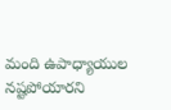మంది ఉపాధ్యాయుల నష్టపోయారని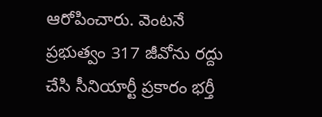ఆరోపించారు. వెంటనే ప్రభుత్వం 317 జీవోను రద్దు చేసి సీనియార్టీ ప్రకారం భర్తీ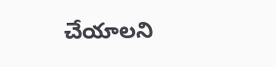చేయాలని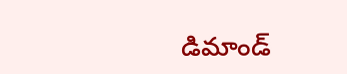డిమాండ్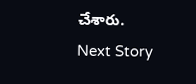చేశారు.
Next Story